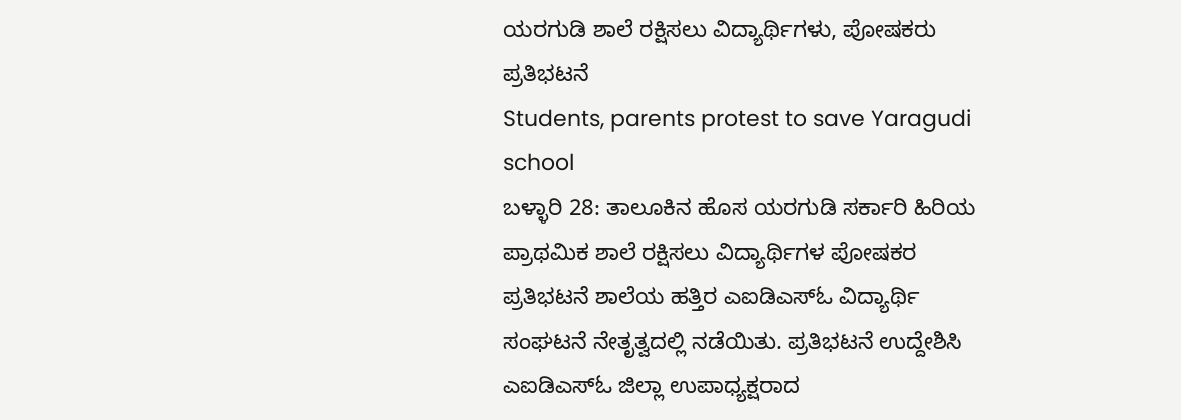ಯರಗುಡಿ ಶಾಲೆ ರಕ್ಷಿಸಲು ವಿದ್ಯಾರ್ಥಿಗಳು, ಪೋಷಕರು ಪ್ರತಿಭಟನೆ
Students, parents protest to save Yaragudi school
ಬಳ್ಳಾರಿ 28: ತಾಲೂಕಿನ ಹೊಸ ಯರಗುಡಿ ಸರ್ಕಾರಿ ಹಿರಿಯ ಪ್ರಾಥಮಿಕ ಶಾಲೆ ರಕ್ಷಿಸಲು ವಿದ್ಯಾರ್ಥಿಗಳ ಪೋಷಕರ ಪ್ರತಿಭಟನೆ ಶಾಲೆಯ ಹತ್ತಿರ ಎಐಡಿಎಸ್ಓ ವಿದ್ಯಾರ್ಥಿ ಸಂಘಟನೆ ನೇತೃತ್ವದಲ್ಲಿ ನಡೆಯಿತು. ಪ್ರತಿಭಟನೆ ಉದ್ದೇಶಿಸಿ ಎಐಡಿಎಸ್ಓ ಜಿಲ್ಲಾ ಉಪಾಧ್ಯಕ್ಷರಾದ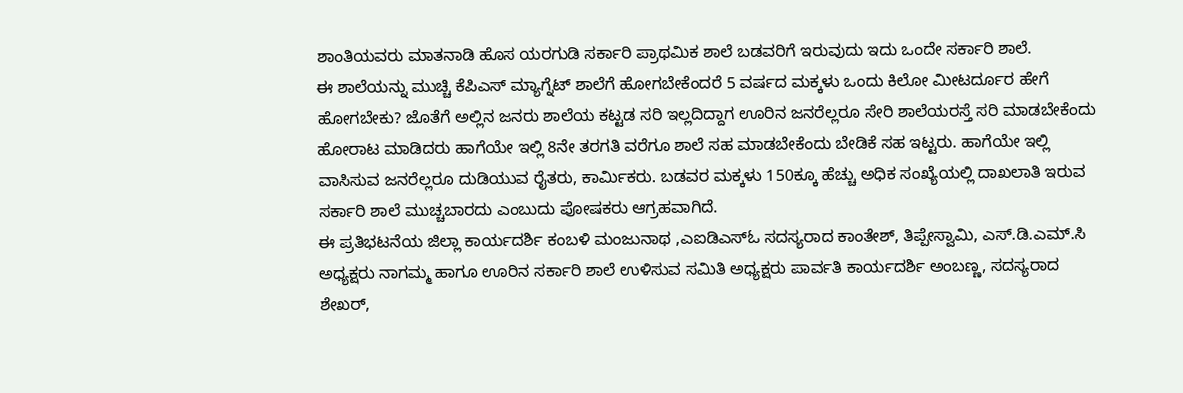ಶಾಂತಿಯವರು ಮಾತನಾಡಿ ಹೊಸ ಯರಗುಡಿ ಸರ್ಕಾರಿ ಪ್ರಾಥಮಿಕ ಶಾಲೆ ಬಡವರಿಗೆ ಇರುವುದು ಇದು ಒಂದೇ ಸರ್ಕಾರಿ ಶಾಲೆ.
ಈ ಶಾಲೆಯನ್ನು ಮುಚ್ಚಿ ಕೆಪಿಎಸ್ ಮ್ಯಾಗ್ನೆಟ್ ಶಾಲೆಗೆ ಹೋಗಬೇಕೆಂದರೆ 5 ವರ್ಷದ ಮಕ್ಕಳು ಒಂದು ಕಿಲೋ ಮೀಟರ್ದೂರ ಹೇಗೆ ಹೋಗಬೇಕು? ಜೊತೆಗೆ ಅಲ್ಲಿನ ಜನರು ಶಾಲೆಯ ಕಟ್ಟಡ ಸರಿ ಇಲ್ಲದಿದ್ದಾಗ ಊರಿನ ಜನರೆಲ್ಲರೂ ಸೇರಿ ಶಾಲೆಯರಸ್ತೆ ಸರಿ ಮಾಡಬೇಕೆಂದು ಹೋರಾಟ ಮಾಡಿದರು ಹಾಗೆಯೇ ಇಲ್ಲಿ 8ನೇ ತರಗತಿ ವರೆಗೂ ಶಾಲೆ ಸಹ ಮಾಡಬೇಕೆಂದು ಬೇಡಿಕೆ ಸಹ ಇಟ್ಟರು. ಹಾಗೆಯೇ ಇಲ್ಲಿ ವಾಸಿಸುವ ಜನರೆಲ್ಲರೂ ದುಡಿಯುವ ರೈತರು, ಕಾರ್ಮಿಕರು. ಬಡವರ ಮಕ್ಕಳು 150ಕ್ಕೂ ಹೆಚ್ಚು ಅಧಿಕ ಸಂಖ್ಯೆಯಲ್ಲಿ ದಾಖಲಾತಿ ಇರುವ ಸರ್ಕಾರಿ ಶಾಲೆ ಮುಚ್ಚಬಾರದು ಎಂಬುದು ಪೋಷಕರು ಆಗ್ರಹವಾಗಿದೆ.
ಈ ಪ್ರತಿಭಟನೆಯ ಜಿಲ್ಲಾ ಕಾರ್ಯದರ್ಶಿ ಕಂಬಳಿ ಮಂಜುನಾಥ ,ಎಐಡಿಎಸ್ಓ ಸದಸ್ಯರಾದ ಕಾಂತೇಶ್, ತಿಪ್ಪೇಸ್ವಾಮಿ, ಎಸ್.ಡಿ.ಎಮ್.ಸಿ ಅಧ್ಯಕ್ಷರು ನಾಗಮ್ಮ ಹಾಗೂ ಊರಿನ ಸರ್ಕಾರಿ ಶಾಲೆ ಉಳಿಸುವ ಸಮಿತಿ ಅಧ್ಯಕ್ಷರು ಪಾರ್ವತಿ ಕಾರ್ಯದರ್ಶಿ ಅಂಬಣ್ಣ, ಸದಸ್ಯರಾದ ಶೇಖರ್,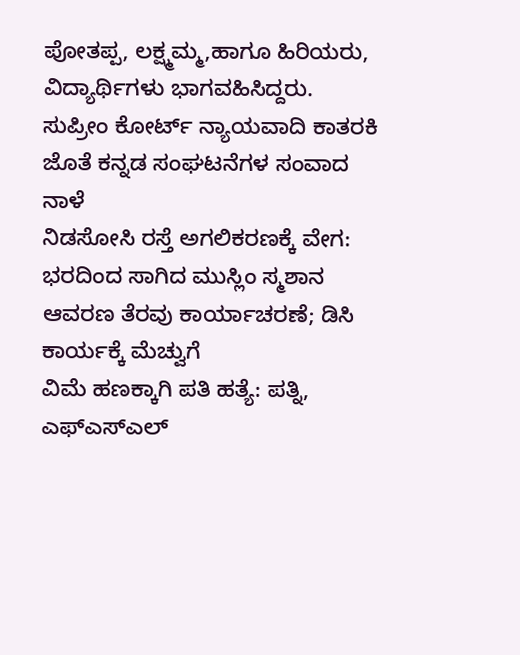ಪೋತಪ್ಪ, ಲಕ್ಷ್ಮಮ್ಮ,ಹಾಗೂ ಹಿರಿಯರು, ವಿದ್ಯಾರ್ಥಿಗಳು ಭಾಗವಹಿಸಿದ್ದರು.
ಸುಪ್ರೀಂ ಕೋರ್ಟ್ ನ್ಯಾಯವಾದಿ ಕಾತರಕಿ ಜೊತೆ ಕನ್ನಡ ಸಂಘಟನೆಗಳ ಸಂವಾದ ನಾಳೆ
ನಿಡಸೋಸಿ ರಸ್ತೆ ಅಗಲಿಕರಣಕ್ಕೆ ವೇಗ: ಭರದಿಂದ ಸಾಗಿದ ಮುಸ್ಲಿಂ ಸ್ಮಶಾನ ಆವರಣ ತೆರವು ಕಾರ್ಯಾಚರಣೆ; ಡಿಸಿ ಕಾರ್ಯಕ್ಕೆ ಮೆಚ್ವುಗೆ
ವಿಮೆ ಹಣಕ್ಕಾಗಿ ಪತಿ ಹತ್ಯೆ: ಪತ್ನಿ, ಎಫ್ಎಸ್ಎಲ್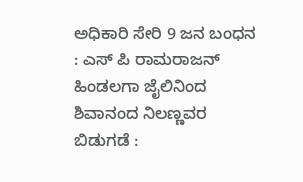ಅಧಿಕಾರಿ ಸೇರಿ 9 ಜನ ಬಂಧನ : ಎಸ್ ಪಿ ರಾಮರಾಜನ್
ಹಿಂಡಲಗಾ ಜೈಲಿನಿಂದ ಶಿವಾನಂದ ನಿಲಣ್ಣವರ ಬಿಡುಗಡೆ :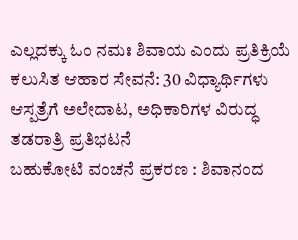ಎಲ್ಲದಕ್ಕು ಓಂ ನಮಃ ಶಿವಾಯ ಎಂದು ಪ್ರತಿಕ್ರಿಯೆ
ಕಲುಸಿತ ಆಹಾರ ಸೇವನೆ: 30 ವಿಧ್ಯಾರ್ಥಿಗಳು ಆಸ್ಪತ್ರೆಗೆ ಅಲೇದಾಟ, ಅಧಿಕಾರಿಗಳ ವಿರುದ್ಧ ತಡರಾತ್ರಿ ಪ್ರತಿಭಟನೆ
ಬಹುಕೋಟಿ ವಂಚನೆ ಪ್ರಕರಣ : ಶಿವಾನಂದ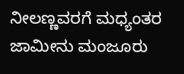ನೀಲಣ್ಣವರಗೆ ಮಧ್ಯಂತರ ಜಾಮೀನು ಮಂಜೂರು